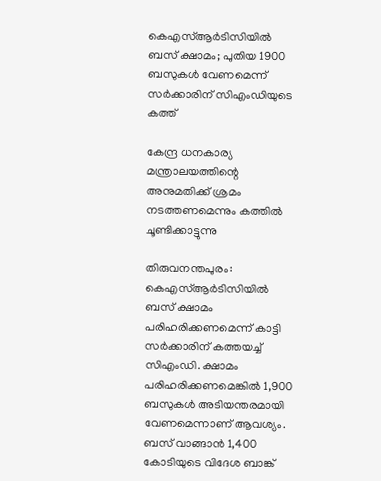കെഎസ്ആര്‍ടിസിയില്‍ ബസ് ക്ഷാമം; പുതിയ 1900 ബസുകള്‍ വേണമെന്ന് സര്‍ക്കാരിന് സിഎംഡിയുടെ കത്ത്

കേന്ദ്ര ധനകാര്യ മന്ത്രാലയത്തിന്റെ അനുമതിക്ക് ശ്രമം നടത്തണമെന്നും കത്തില്‍ ചൂണ്ടിക്കാട്ടുന്നു

തിരുവനന്തപുരം: കെഎസ്ആര്‍ടിസിയില്‍ ബസ് ക്ഷാമം പരിഹരിക്കണമെന്ന് കാട്ടി സര്‍ക്കാരിന് കത്തയച്ച് സിഎംഡി. ക്ഷാമം പരിഹരിക്കണമെങ്കില്‍ 1,900 ബസുകള്‍ അടിയന്തരമായി വേണമെന്നാണ് ആവശ്യം. ബസ് വാങ്ങാന്‍ 1,400 കോടിയുടെ വിദേശ ബാങ്ക്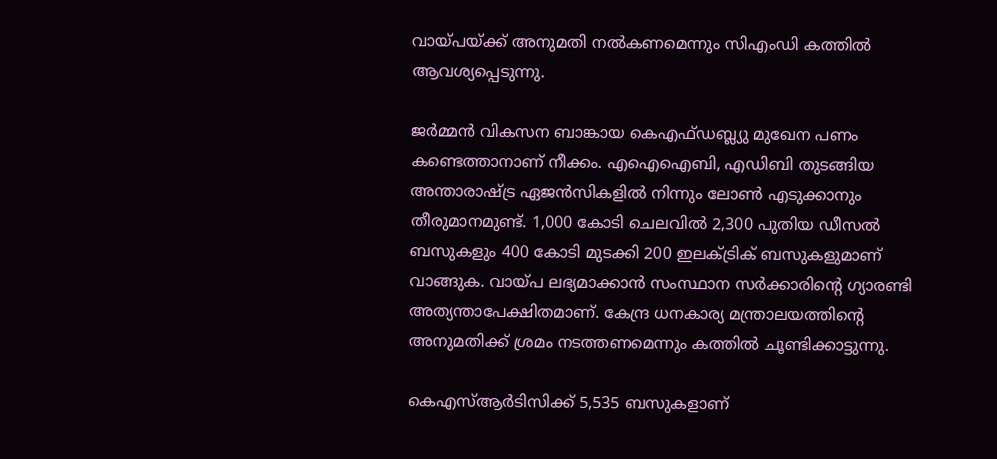വായ്പയ്ക്ക് അനുമതി നല്‍കണമെന്നും സിഎംഡി കത്തില്‍ ആവശ്യപ്പെടുന്നു.

ജര്‍മ്മന്‍ വികസന ബാങ്കായ കെഎഫ്ഡബ്ല്യു മുഖേന പണം കണ്ടെത്താനാണ് നീക്കം. എഐഐബി, എഡിബി തുടങ്ങിയ അന്താരാഷ്ട്ര ഏജന്‍സികളില്‍ നിന്നും ലോണ്‍ എടുക്കാനും തീരുമാനമുണ്ട്. 1,000 കോടി ചെലവില്‍ 2,300 പുതിയ ഡീസല്‍ ബസുകളും 400 കോടി മുടക്കി 200 ഇലക്ട്രിക് ബസുകളുമാണ് വാങ്ങുക. വായ്പ ലഭ്യമാക്കാന്‍ സംസ്ഥാന സര്‍ക്കാരിന്റെ ഗ്യാരണ്ടി അത്യന്താപേക്ഷിതമാണ്. കേന്ദ്ര ധനകാര്യ മന്ത്രാലയത്തിന്റെ അനുമതിക്ക് ശ്രമം നടത്തണമെന്നും കത്തില്‍ ചൂണ്ടിക്കാട്ടുന്നു.

കെഎസ്ആര്‍ടിസിക്ക് 5,535 ബസുകളാണ്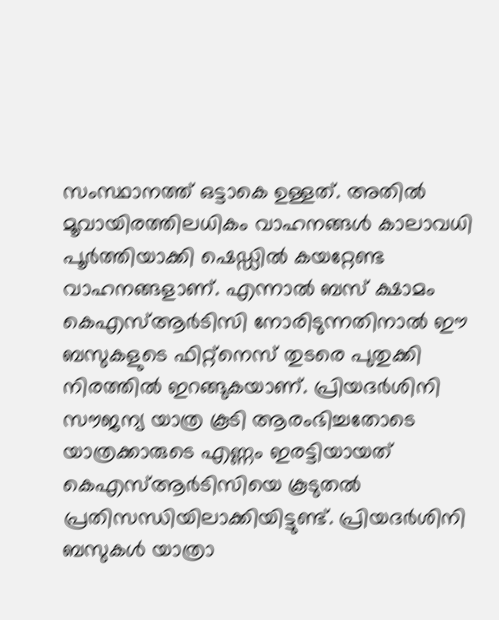സംസ്ഥാനത്ത് ഒട്ടാകെ ഉള്ളത്. അതില്‍ മൂവായിരത്തിലധികം വാഹനങ്ങള്‍ കാലാവധി പൂര്‍ത്തിയാക്കി ഷെഡ്ഡില്‍ കയറ്റേണ്ട വാഹനങ്ങളാണ്. എന്നാല്‍ ബസ് ക്ഷാമം കെഎസ്ആര്‍ടിസി നോരിടുന്നതിനാല്‍ ഈ ബസുകളുടെ ഫിറ്റ്‌നെസ് തുടരെ പുതുക്കി നിരത്തില്‍ ഇറങ്ങുകയാണ്. പ്രിയദര്‍ശിനി സൗജന്യ യാത്ര കൂടി ആരംഭിച്ചതോടെ യാത്രക്കാരുടെ എണ്ണം ഇരട്ടിയായത് കെഎസ്ആര്‍ടിസിയെ കൂടുതല്‍ പ്രതിസന്ധിയിലാക്കിയിട്ടുണ്ട്. പ്രിയദര്‍ശിനി ബസുകള്‍ യാത്രാ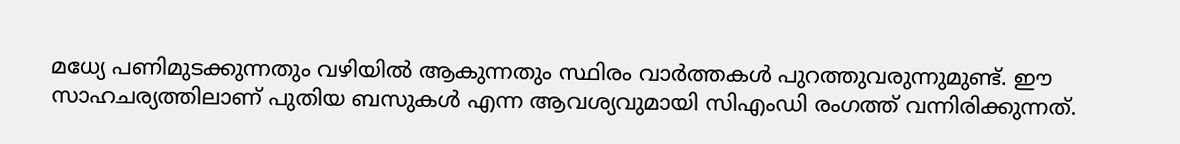മധ്യേ പണിമുടക്കുന്നതും വഴിയില്‍ ആകുന്നതും സ്ഥിരം വാര്‍ത്തകള്‍ പുറത്തുവരുന്നുമുണ്ട്. ഈ സാഹചര്യത്തിലാണ് പുതിയ ബസുകള്‍ എന്ന ആവശ്യവുമായി സിഎംഡി രംഗത്ത് വന്നിരിക്കുന്നത്.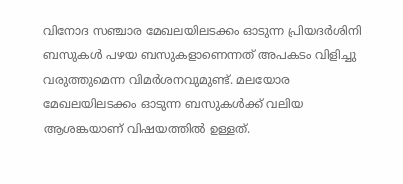വിനോദ സഞ്ചാര മേഖലയിലടക്കം ഓടുന്ന പ്രിയദര്‍ശിനി ബസുകള്‍ പഴയ ബസുകളാണെന്നത് അപകടം വിളിച്ചു വരുത്തുമെന്ന വിമര്‍ശനവുമുണ്ട്. മലയോര മേഖലയിലടക്കം ഓടുന്ന ബസുകള്‍ക്ക് വലിയ ആശങ്കയാണ് വിഷയത്തില്‍ ഉള്ളത്.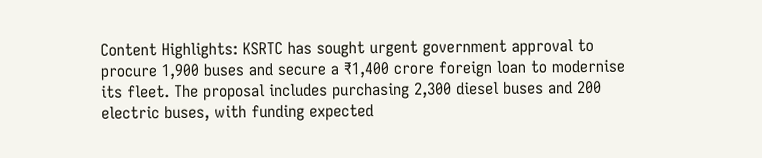Content Highlights: KSRTC has sought urgent government approval to procure 1,900 buses and secure a ₹1,400 crore foreign loan to modernise its fleet. The proposal includes purchasing 2,300 diesel buses and 200 electric buses, with funding expected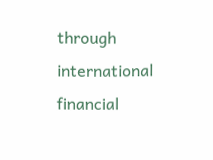through international financial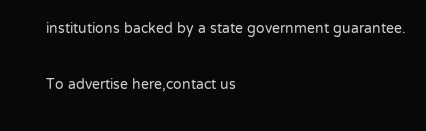institutions backed by a state government guarantee.

To advertise here,contact us